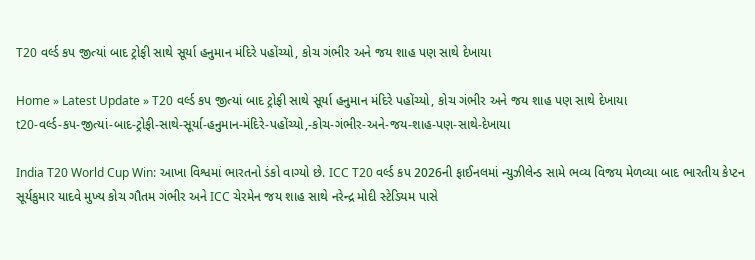T20 વર્લ્ડ કપ જીત્યાં બાદ ટ્રોફી સાથે સૂર્યા હનુમાન મંદિરે પહોંચ્યો, કોચ ગંભીર અને જય શાહ પણ સાથે દેખાયા

Home » Latest Update » T20 વર્લ્ડ કપ જીત્યાં બાદ ટ્રોફી સાથે સૂર્યા હનુમાન મંદિરે પહોંચ્યો, કોચ ગંભીર અને જય શાહ પણ સાથે દેખાયા
t20-વર્લ્ડ-કપ-જીત્યાં-બાદ-ટ્રોફી-સાથે-સૂર્યા-હનુમાન-મંદિરે-પહોંચ્યો,-કોચ-ગંભીર-અને-જય-શાહ-પણ-સાથે-દેખાયા

India T20 World Cup Win: આખા વિશ્વમાં ભારતનો ડંકો વાગ્યો છે. ICC T20 વર્લ્ડ કપ 2026ની ફાઈનલમાં ન્યુઝીલેન્ડ સામે ભવ્ય વિજય મેળવ્યા બાદ ભારતીય કેપ્ટન સૂર્યકુમાર યાદવે મુખ્ય કોચ ગૌતમ ગંભીર અને ICC ચેરમેન જય શાહ સાથે નરેન્દ્ર મોદી સ્ટેડિયમ પાસે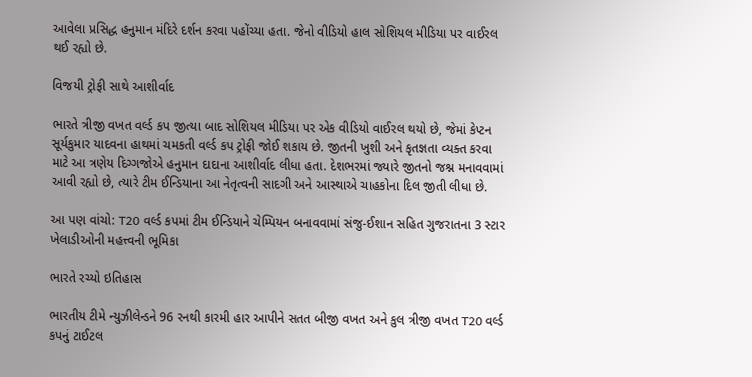આવેલા પ્રસિદ્ધ હનુમાન મંદિરે દર્શન કરવા પહોંચ્યા હતા. જેનો વીડિયો હાલ સોશિયલ મીડિયા પર વાઈરલ થઈ રહ્યો છે.

વિજયી ટ્રોફી સાથે આશીર્વાદ

ભારતે ત્રીજી વખત વર્લ્ડ કપ જીત્યા બાદ સોશિયલ મીડિયા પર એક વીડિયો વાઈરલ થયો છે, જેમાં કેપ્ટન સૂર્યકુમાર યાદવના હાથમાં ચમકતી વર્લ્ડ કપ ટ્રોફી જોઈ શકાય છે. જીતની ખુશી અને કૃતજ્ઞતા વ્યક્ત કરવા માટે આ ત્રણેય દિગ્ગજોએ હનુમાન દાદાના આશીર્વાદ લીધા હતા. દેશભરમાં જ્યારે જીતનો જશ્ન મનાવવામાં આવી રહ્યો છે, ત્યારે ટીમ ઈન્ડિયાના આ નેતૃત્વની સાદગી અને આસ્થાએ ચાહકોના દિલ જીતી લીધા છે.

આ પણ વાંચો: T20 વર્લ્ડ કપમાં ટીમ ઈન્ડિયાને ચેમ્પિયન બનાવવામાં સંજુ-ઈશાન સહિત ગુજરાતના 3 સ્ટાર ખેલાડીઓની મહત્ત્વની ભૂમિકા

ભારતે રચ્યો ઇતિહાસ

ભારતીય ટીમે ન્યુઝીલેન્ડને 96 રનથી કારમી હાર આપીને સતત બીજી વખત અને કુલ ત્રીજી વખત T20 વર્લ્ડ કપનું ટાઈટલ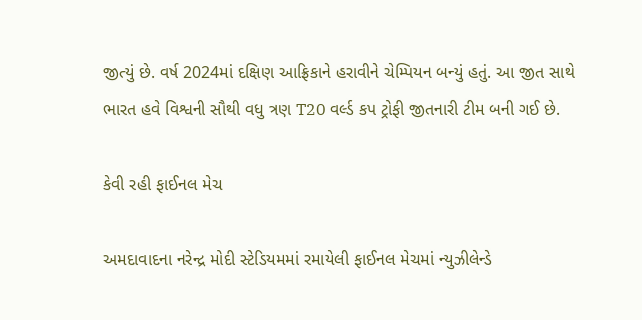જીત્યું છે. વર્ષ 2024માં દક્ષિણ આફ્રિકાને હરાવીને ચેમ્પિયન બન્યું હતું. આ જીત સાથે ભારત હવે વિશ્વની સૌથી વધુ ત્રણ T20 વર્લ્ડ કપ ટ્રોફી જીતનારી ટીમ બની ગઈ છે.

કેવી રહી ફાઈનલ મેચ

અમદાવાદના નરેન્દ્ર મોદી સ્ટેડિયમમાં રમાયેલી ફાઈનલ મેચમાં ન્યુઝીલેન્ડે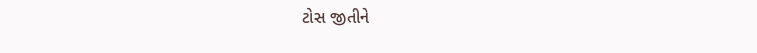ટોસ જીતીને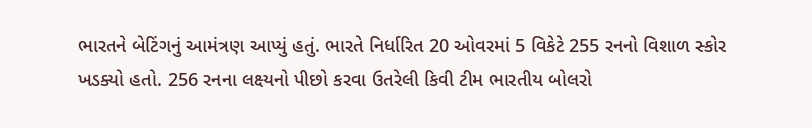ભારતને બેટિંગનું આમંત્રણ આપ્યું હતું. ભારતે નિર્ધારિત 20 ઓવરમાં 5 વિકેટે 255 રનનો વિશાળ સ્કોર ખડક્યો હતો. 256 રનના લક્ષ્યનો પીછો કરવા ઉતરેલી કિવી ટીમ ભારતીય બોલરો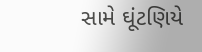સામે ઘૂંટણિયે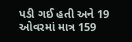પડી ગઈ હતી અને 19 ઓવરમાં માત્ર 159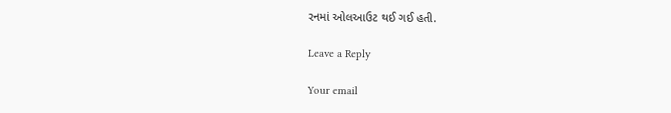રનમાં ઓલઆઉટ થઈ ગઈ હતી.

Leave a Reply

Your email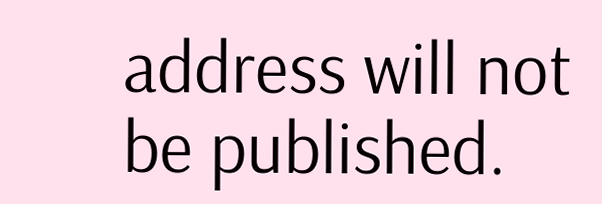address will not be published.